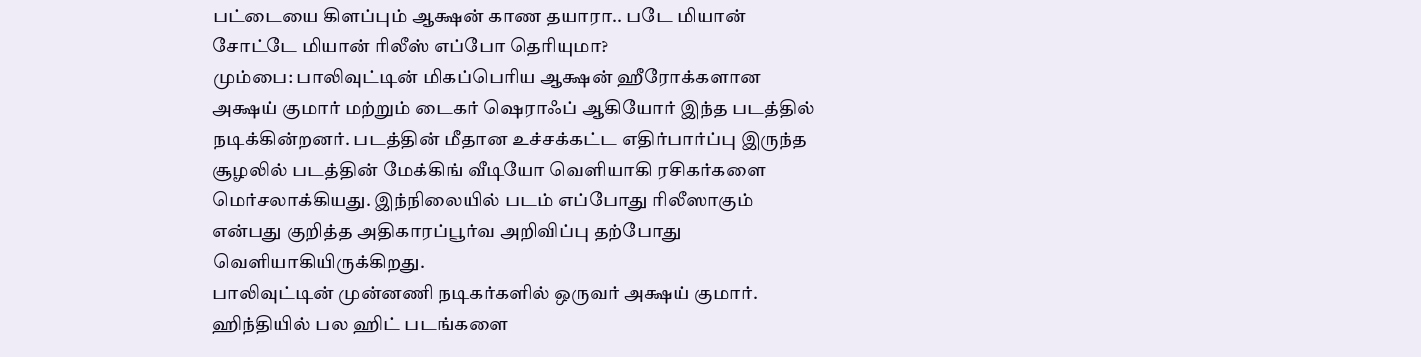பட்டையை கிளப்பும் ஆக்ஷன் காண தயாரா.. படே மியான் சோட்டே மியான் ரிலீஸ் எப்போ தெரியுமா?
மும்பை: பாலிவுட்டின் மிகப்பெரிய ஆக்ஷன் ஹீரோக்களான அக்ஷய் குமார் மற்றும் டைகர் ஷெராஃப் ஆகியோர் இந்த படத்தில் நடிக்கின்றனர். படத்தின் மீதான உச்சக்கட்ட எதிர்பார்ப்பு இருந்த சூழலில் படத்தின் மேக்கிங் வீடியோ வெளியாகி ரசிகர்களை மெர்சலாக்கியது. இந்நிலையில் படம் எப்போது ரிலீஸாகும் என்பது குறித்த அதிகாரப்பூர்வ அறிவிப்பு தற்போது வெளியாகியிருக்கிறது.
பாலிவுட்டின் முன்னணி நடிகர்களில் ஒருவர் அக்ஷய் குமார். ஹிந்தியில் பல ஹிட் படங்களை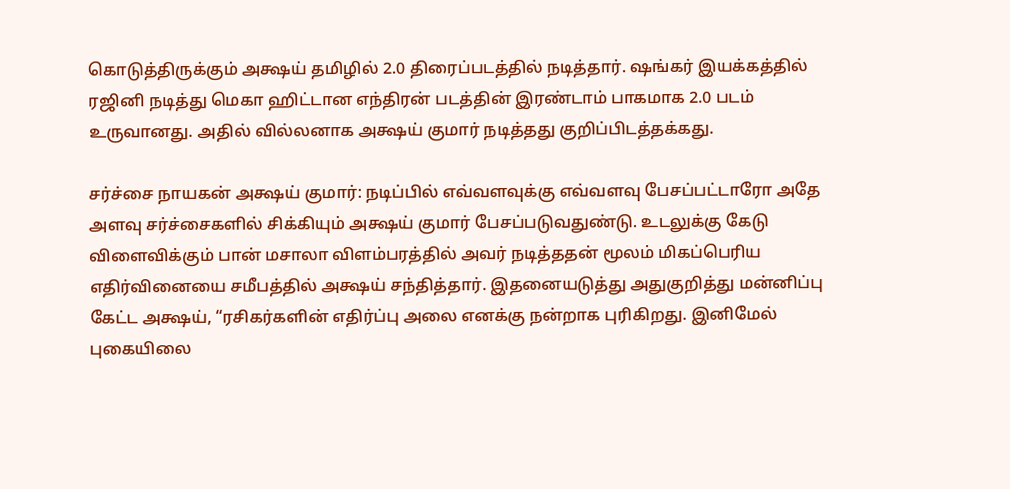கொடுத்திருக்கும் அக்ஷய் தமிழில் 2.0 திரைப்படத்தில் நடித்தார். ஷங்கர் இயக்கத்தில் ரஜினி நடித்து மெகா ஹிட்டான எந்திரன் படத்தின் இரண்டாம் பாகமாக 2.0 படம் உருவானது. அதில் வில்லனாக அக்ஷய் குமார் நடித்தது குறிப்பிடத்தக்கது.

சர்ச்சை நாயகன் அக்ஷய் குமார்: நடிப்பில் எவ்வளவுக்கு எவ்வளவு பேசப்பட்டாரோ அதே அளவு சர்ச்சைகளில் சிக்கியும் அக்ஷய் குமார் பேசப்படுவதுண்டு. உடலுக்கு கேடு விளைவிக்கும் பான் மசாலா விளம்பரத்தில் அவர் நடித்ததன் மூலம் மிகப்பெரிய எதிர்வினையை சமீபத்தில் அக்ஷய் சந்தித்தார். இதனையடுத்து அதுகுறித்து மன்னிப்பு கேட்ட அக்ஷய், “ரசிகர்களின் எதிர்ப்பு அலை எனக்கு நன்றாக புரிகிறது. இனிமேல் புகையிலை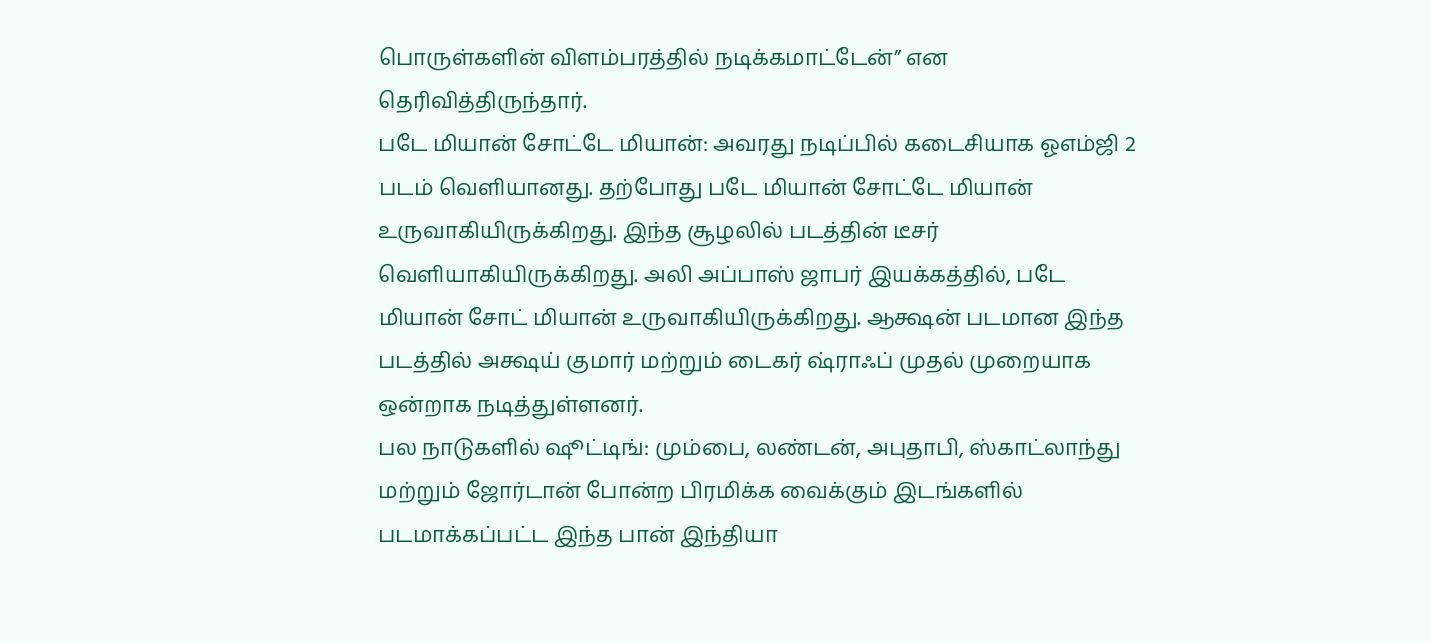பொருள்களின் விளம்பரத்தில் நடிக்கமாட்டேன்” என தெரிவித்திருந்தார்.
படே மியான் சோட்டே மியான்: அவரது நடிப்பில் கடைசியாக ஓஎம்ஜி 2 படம் வெளியானது. தற்போது படே மியான் சோட்டே மியான் உருவாகியிருக்கிறது. இந்த சூழலில் படத்தின் டீசர் வெளியாகியிருக்கிறது. அலி அப்பாஸ் ஜாபர் இயக்கத்தில், படே மியான் சோட் மியான் உருவாகியிருக்கிறது. ஆக்ஷன் படமான இந்த படத்தில் அக்ஷய் குமார் மற்றும் டைகர் ஷ்ராஃப் முதல் முறையாக ஒன்றாக நடித்துள்ளனர்.
பல நாடுகளில் ஷூட்டிங்: மும்பை, லண்டன், அபுதாபி, ஸ்காட்லாந்து மற்றும் ஜோர்டான் போன்ற பிரமிக்க வைக்கும் இடங்களில் படமாக்கப்பட்ட இந்த பான் இந்தியா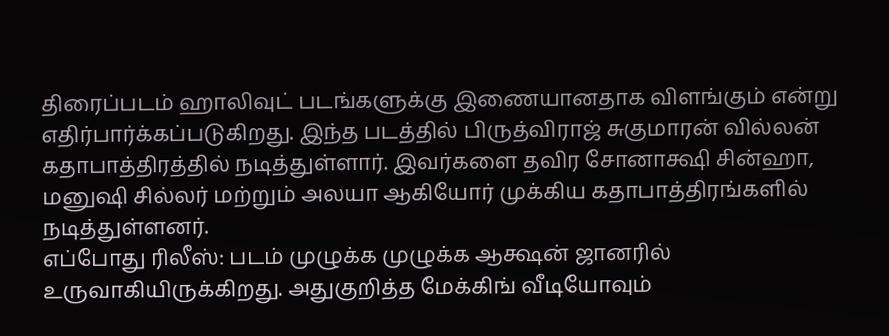திரைப்படம் ஹாலிவுட் படங்களுக்கு இணையானதாக விளங்கும் என்று எதிர்பார்க்கப்படுகிறது. இந்த படத்தில் பிருத்விராஜ் சுகுமாரன் வில்லன் கதாபாத்திரத்தில் நடித்துள்ளார். இவர்களை தவிர சோனாக்ஷி சின்ஹா, மனுஷி சில்லர் மற்றும் அலயா ஆகியோர் முக்கிய கதாபாத்திரங்களில் நடித்துள்ளனர்.
எப்போது ரிலீஸ்: படம் முழுக்க முழுக்க ஆக்ஷன் ஜானரில் உருவாகியிருக்கிறது. அதுகுறித்த மேக்கிங் வீடியோவும்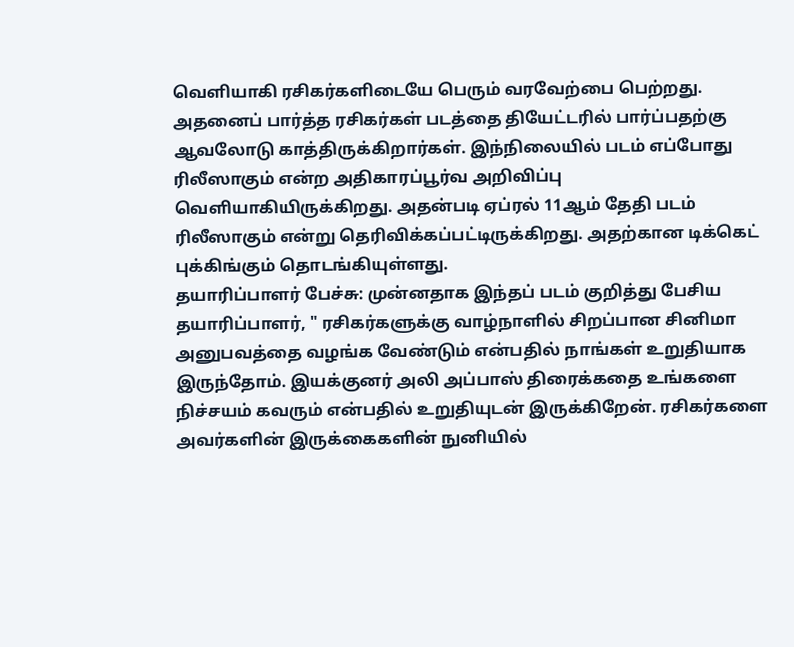வெளியாகி ரசிகர்களிடையே பெரும் வரவேற்பை பெற்றது. அதனைப் பார்த்த ரசிகர்கள் படத்தை தியேட்டரில் பார்ப்பதற்கு ஆவலோடு காத்திருக்கிறார்கள். இந்நிலையில் படம் எப்போது ரிலீஸாகும் என்ற அதிகாரப்பூர்வ அறிவிப்பு வெளியாகியிருக்கிறது. அதன்படி ஏப்ரல் 11ஆம் தேதி படம் ரிலீஸாகும் என்று தெரிவிக்கப்பட்டிருக்கிறது. அதற்கான டிக்கெட் புக்கிங்கும் தொடங்கியுள்ளது.
தயாரிப்பாளர் பேச்சு: முன்னதாக இந்தப் படம் குறித்து பேசிய தயாரிப்பாளர், " ரசிகர்களுக்கு வாழ்நாளில் சிறப்பான சினிமா அனுபவத்தை வழங்க வேண்டும் என்பதில் நாங்கள் உறுதியாக இருந்தோம். இயக்குனர் அலி அப்பாஸ் திரைக்கதை உங்களை நிச்சயம் கவரும் என்பதில் உறுதியுடன் இருக்கிறேன். ரசிகர்களை அவர்களின் இருக்கைகளின் நுனியில்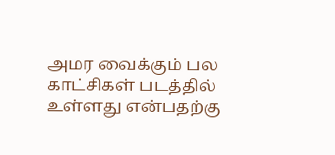அமர வைக்கும் பல காட்சிகள் படத்தில் உள்ளது என்பதற்கு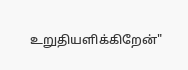உறுதியளிக்கிறேன்"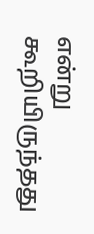என்று கூறியிருந்தது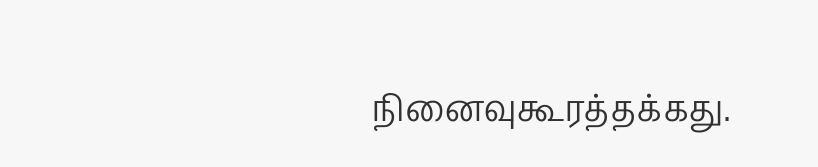நினைவுகூரத்தக்கது.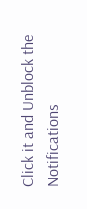Click it and Unblock the Notifications